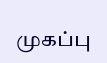முகப்பு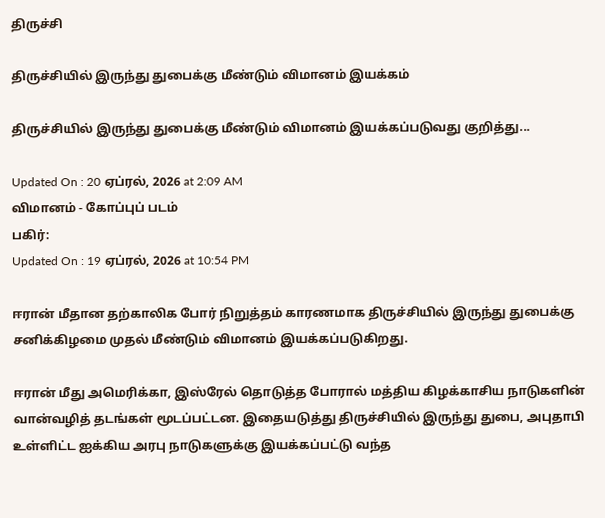திருச்சி

திருச்சியில் இருந்து துபைக்கு மீண்டும் விமானம் இயக்கம்

திருச்சியில் இருந்து துபைக்கு மீண்டும் விமானம் இயக்கப்படுவது குறித்து...

Updated On : 20 ஏப்ரல், 2026 at 2:09 AM
விமானம் - கோப்புப் படம்
பகிர்:
Updated On : 19 ஏப்ரல், 2026 at 10:54 PM

ஈரான் மீதான தற்காலிக போர் நிறுத்தம் காரணமாக திருச்சியில் இருந்து துபைக்கு சனிக்கிழமை முதல் மீண்டும் விமானம் இயக்கப்படுகிறது.

ஈரான் மீது அமெரிக்கா, இஸ்ரேல் தொடுத்த போரால் மத்திய கிழக்காசிய நாடுகளின் வான்வழித் தடங்கள் மூடப்பட்டன. இதையடுத்து திருச்சியில் இருந்து துபை, அபுதாபி உள்ளிட்ட ஐக்கிய அரபு நாடுகளுக்கு இயக்கப்பட்டு வந்த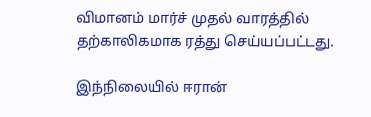விமானம் மார்ச் முதல் வாரத்தில் தற்காலிகமாக ரத்து செய்யப்பட்டது.

இந்நிலையில் ஈரான்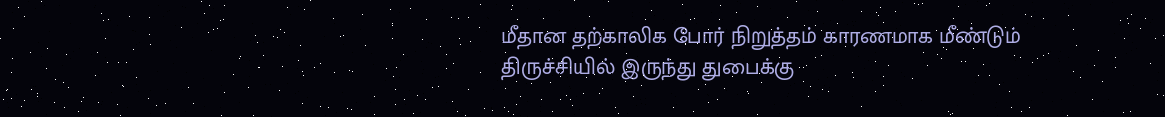மீதான தற்காலிக போர் நிறுத்தம் காரணமாக மீண்டும் திருச்சியில் இருந்து துபைக்கு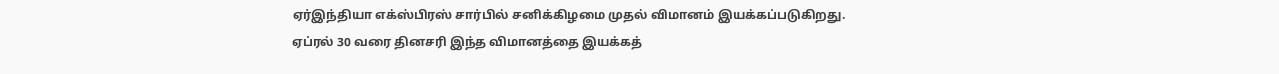ஏர்இந்தியா எக்ஸ்பிரஸ் சார்பில் சனிக்கிழமை முதல் விமானம் இயக்கப்படுகிறது. ஏப்ரல் 30 வரை தினசரி இந்த விமானத்தை இயக்கத்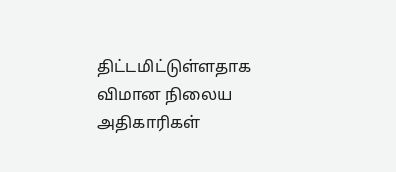திட்டமிட்டுள்ளதாக விமான நிலைய அதிகாரிகள்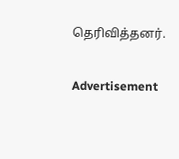தெரிவித்தனர்.

Advertisement